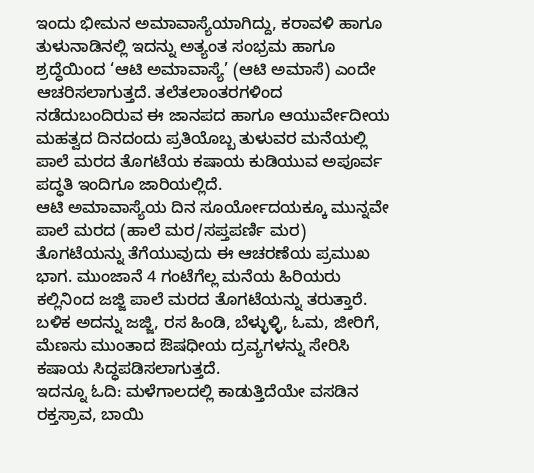ಇಂದು ಭೀಮನ ಅಮಾವಾಸ್ಯೆಯಾಗಿದ್ದು, ಕರಾವಳಿ ಹಾಗೂ ತುಳುನಾಡಿನಲ್ಲಿ ಇದನ್ನು ಅತ್ಯಂತ ಸಂಭ್ರಮ ಹಾಗೂ ಶ್ರದ್ಧೆಯಿಂದ ‘ಆಟಿ ಅಮಾವಾಸ್ಯೆ’ (ಆಟಿ ಅಮಾಸೆ) ಎಂದೇ ಆಚರಿಸಲಾಗುತ್ತದೆ. ತಲೆತಲಾಂತರಗಳಿಂದ ನಡೆದುಬಂದಿರುವ ಈ ಜಾನಪದ ಹಾಗೂ ಆಯುರ್ವೇದೀಯ ಮಹತ್ವದ ದಿನದಂದು ಪ್ರತಿಯೊಬ್ಬ ತುಳುವರ ಮನೆಯಲ್ಲಿ ಪಾಲೆ ಮರದ ತೊಗಟೆಯ ಕಷಾಯ ಕುಡಿಯುವ ಅಪೂರ್ವ ಪದ್ಧತಿ ಇಂದಿಗೂ ಜಾರಿಯಲ್ಲಿದೆ.
ಆಟಿ ಅಮಾವಾಸ್ಯೆಯ ದಿನ ಸೂರ್ಯೋದಯಕ್ಕೂ ಮುನ್ನವೇ ಪಾಲೆ ಮರದ (ಹಾಲೆ ಮರ/ಸಪ್ತಪರ್ಣಿ ಮರ) ತೊಗಟೆಯನ್ನು ತೆಗೆಯುವುದು ಈ ಆಚರಣೆಯ ಪ್ರಮುಖ ಭಾಗ. ಮುಂಜಾನೆ 4 ಗಂಟೆಗೆಲ್ಲ ಮನೆಯ ಹಿರಿಯರು ಕಲ್ಲಿನಿಂದ ಜಜ್ಜಿ ಪಾಲೆ ಮರದ ತೊಗಟೆಯನ್ನು ತರುತ್ತಾರೆ. ಬಳಿಕ ಅದನ್ನು ಜಜ್ಜಿ, ರಸ ಹಿಂಡಿ, ಬೆಳ್ಳುಳ್ಳಿ, ಓಮ, ಜೀರಿಗೆ, ಮೆಣಸು ಮುಂತಾದ ಔಷಧೀಯ ದ್ರವ್ಯಗಳನ್ನು ಸೇರಿಸಿ ಕಷಾಯ ಸಿದ್ಧಪಡಿಸಲಾಗುತ್ತದೆ.
ಇದನ್ನೂ ಓದಿ: ಮಳೆಗಾಲದಲ್ಲಿ ಕಾಡುತ್ತಿದೆಯೇ ವಸಡಿನ ರಕ್ತಸ್ರಾವ, ಬಾಯಿ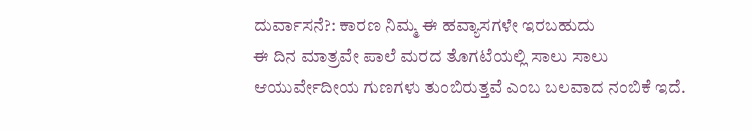ದುರ್ವಾಸನೆ?: ಕಾರಣ ನಿಮ್ಮ ಈ ಹವ್ಯಾಸಗಳೇ ಇರಬಹುದು
ಈ ದಿನ ಮಾತ್ರವೇ ಪಾಲೆ ಮರದ ತೊಗಟೆಯಲ್ಲಿ ಸಾಲು ಸಾಲು ಆಯುರ್ವೇದೀಯ ಗುಣಗಳು ತುಂಬಿರುತ್ತವೆ ಎಂಬ ಬಲವಾದ ನಂಬಿಕೆ ಇದೆ.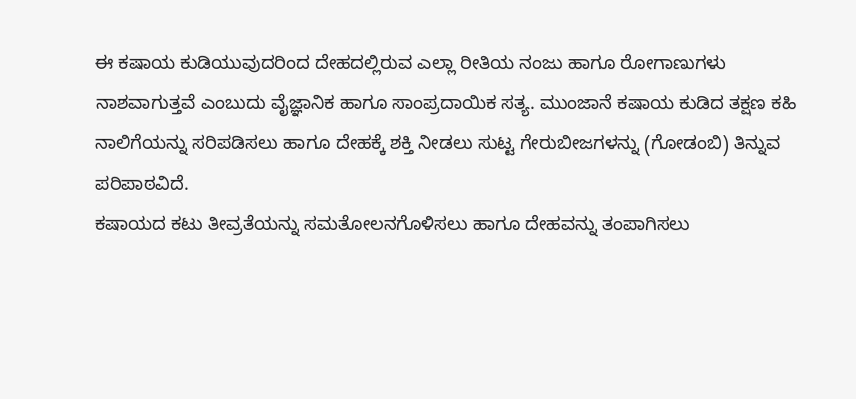ಈ ಕಷಾಯ ಕುಡಿಯುವುದರಿಂದ ದೇಹದಲ್ಲಿರುವ ಎಲ್ಲಾ ರೀತಿಯ ನಂಜು ಹಾಗೂ ರೋಗಾಣುಗಳು ನಾಶವಾಗುತ್ತವೆ ಎಂಬುದು ವೈಜ್ಞಾನಿಕ ಹಾಗೂ ಸಾಂಪ್ರದಾಯಿಕ ಸತ್ಯ. ಮುಂಜಾನೆ ಕಷಾಯ ಕುಡಿದ ತಕ್ಷಣ ಕಹಿ ನಾಲಿಗೆಯನ್ನು ಸರಿಪಡಿಸಲು ಹಾಗೂ ದೇಹಕ್ಕೆ ಶಕ್ತಿ ನೀಡಲು ಸುಟ್ಟ ಗೇರುಬೀಜಗಳನ್ನು (ಗೋಡಂಬಿ) ತಿನ್ನುವ ಪರಿಪಾಠವಿದೆ.
ಕಷಾಯದ ಕಟು ತೀವ್ರತೆಯನ್ನು ಸಮತೋಲನಗೊಳಿಸಲು ಹಾಗೂ ದೇಹವನ್ನು ತಂಪಾಗಿಸಲು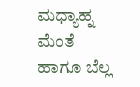ಮಧ್ಯಾಹ್ನ ಮೆಂತೆ ಹಾಗೂ ಬೆಲ್ಲ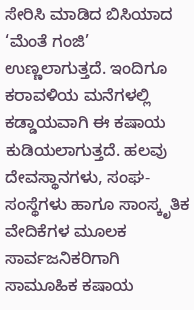ಸೇರಿಸಿ ಮಾಡಿದ ಬಿಸಿಯಾದ ‘ಮೆಂತೆ ಗಂಜಿ’ ಉಣ್ಣಲಾಗುತ್ತದೆ. ಇಂದಿಗೂ ಕರಾವಳಿಯ ಮನೆಗಳಲ್ಲಿ ಕಡ್ಡಾಯವಾಗಿ ಈ ಕಷಾಯ ಕುಡಿಯಲಾಗುತ್ತದೆ. ಹಲವು ದೇವಸ್ಥಾನಗಳು, ಸಂಘ-ಸಂಸ್ಥೆಗಳು ಹಾಗೂ ಸಾಂಸ್ಕೃತಿಕ ವೇದಿಕೆಗಳ ಮೂಲಕ ಸಾರ್ವಜನಿಕರಿಗಾಗಿ ಸಾಮೂಹಿಕ ಕಷಾಯ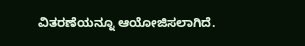ವಿತರಣೆಯನ್ನೂ ಆಯೋಜಿಸಲಾಗಿದೆ.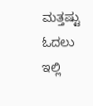ಮತ್ತಷ್ಟು ಓದಲು ಇಲ್ಲಿ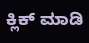ಕ್ಲಿಕ್ ಮಾಡಿ